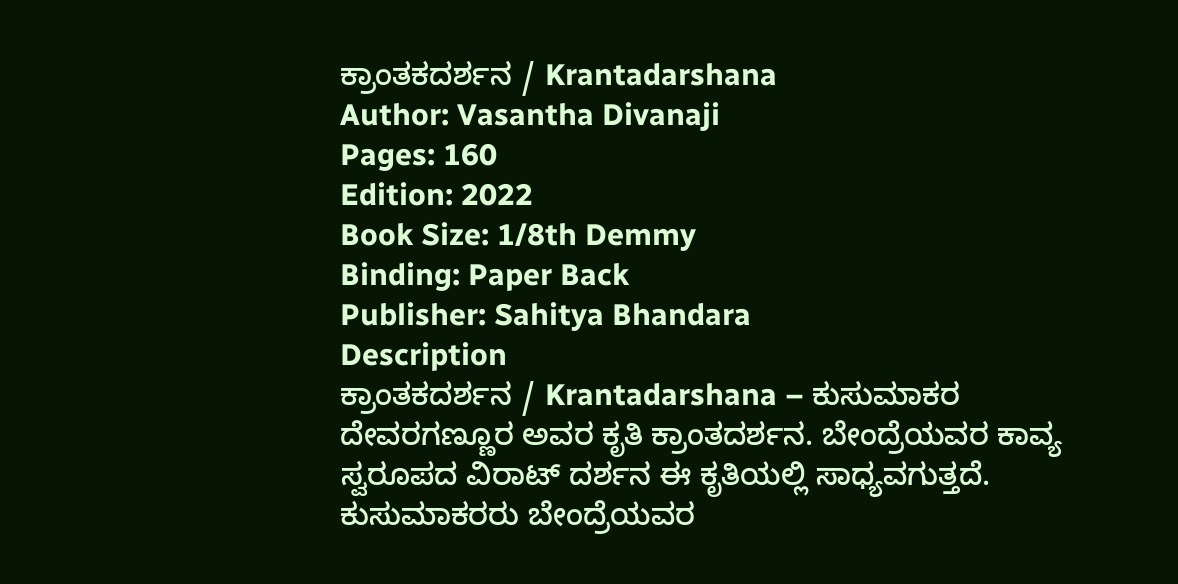ಕ್ರಾಂತಕದರ್ಶನ / Krantadarshana
Author: Vasantha Divanaji
Pages: 160
Edition: 2022
Book Size: 1/8th Demmy
Binding: Paper Back
Publisher: Sahitya Bhandara
Description
ಕ್ರಾಂತಕದರ್ಶನ / Krantadarshana – ಕುಸುಮಾಕರ ದೇವರಗಣ್ಣೂರ ಅವರ ಕೃತಿ ಕ್ರಾಂತದರ್ಶನ. ಬೇಂದ್ರೆಯವರ ಕಾವ್ಯ ಸ್ವರೂಪದ ವಿರಾಟ್ ದರ್ಶನ ಈ ಕೃತಿಯಲ್ಲಿ ಸಾಧ್ಯವಗುತ್ತದೆ. ಕುಸುಮಾಕರರು ಬೇಂದ್ರೆಯವರ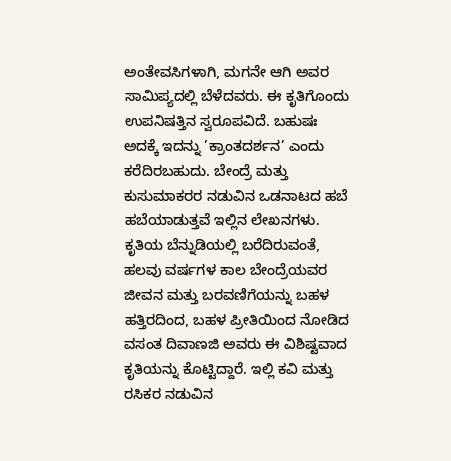ಅಂತೇವಸಿಗಳಾಗಿ, ಮಗನೇ ಆಗಿ ಅವರ ಸಾಮಿಪ್ಯದಲ್ಲಿ ಬೆಳೆದವರು. ಈ ಕೃತಿಗೊಂದು ಉಪನಿಷತ್ತಿನ ಸ್ವರೂಪವಿದೆ. ಬಹುಷಃ ಅದಕ್ಕೆ ಇದನ್ನು ’ಕ್ರಾಂತದರ್ಶನ’ ಎಂದು ಕರೆದಿರಬಹುದು. ಬೇಂದ್ರೆ ಮತ್ತು ಕುಸುಮಾಕರರ ನಡುವಿನ ಒಡನಾಟದ ಹಬೆ ಹಬೆಯಾಡುತ್ತವೆ ಇಲ್ಲಿನ ಲೇಖನಗಳು. ಕೃತಿಯ ಬೆನ್ನುಡಿಯಲ್ಲಿ ಬರೆದಿರುವಂತೆ, ಹಲವು ವರ್ಷಗಳ ಕಾಲ ಬೇಂದ್ರೆಯವರ ಜೀವನ ಮತ್ತು ಬರವಣಿಗೆಯನ್ನು ಬಹಳ ಹತ್ತಿರದಿಂದ, ಬಹಳ ಪ್ರೀತಿಯಿಂದ ನೋಡಿದ ವಸಂತ ದಿವಾಣಜಿ ಅವರು ಈ ವಿಶಿಷ್ಟವಾದ ಕೃತಿಯನ್ನು ಕೊಟ್ಟಿದ್ದಾರೆ. ಇಲ್ಲಿ ಕವಿ ಮತ್ತು ರಸಿಕರ ನಡುವಿನ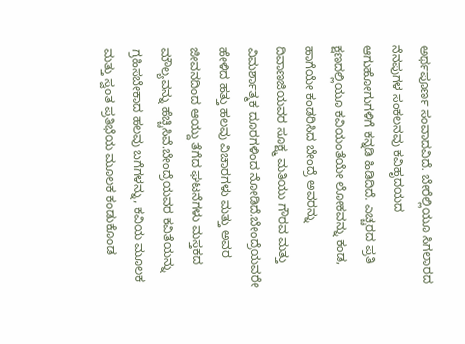ಅರ್ಥಪೂರ್ಣ ಸಂವಾದವಿದೆ. ಬೇರೆಲ್ಲಿಯೂ ಸಿಗಲಾರದ ನೆನಪುಗಳ ಸಂಕಲನವು ಕವಿಹೃದಯದ ಆಗುಹೋಗುಗಳಿಗೆ ಕನ್ನಡಿ ಹಿಡಿದಿದೆ. ಎಚ್ಚರದ ಪ್ರತಿ ಕ್ಷಣದಲ್ಲಿಯೂ ಕವಿಯಂತೆಯೇ ಲೋಕವನ್ನು ಕಂಡ, ಹಾಗೆಯೇ ಕಂಡರಿಸಿದ ಬೇಂದ್ರೆ ಅವರನ್ನು ದಿವಾಣಜಿಯವರ ಸೂಕ್ಷ್ಮ ಮತಿಯು ಗೌರವ ಮತ್ತು ವಿಮರ್ಶಾತ್ಮಕ ದೂರಗಳಿಂದ ನೋಡಿದೆ.ಬೇಂದ್ರೆಯವರೇ ಹೇಳಿದ ಹತ್ತು ಹಲವು ವಿಚಾರಗಳು ಮತ್ತು ಅವರ ಜೀವನದಿಂದ ಆಯ್ದು ತೆಗೆದ ಘಟನೆಗಳು ಮಸ್ತಕದ ಮೌಲ್ಯವನ್ನು ಹೆಚ್ಚಿಸಿವೆ.ಬೇಂದ್ರೆಯವರ ಕವಿತೆಯನ್ನು ಗ್ರಹಿಸಬೇಕಾದ ಹಲವು ಬಗೆಗಳನ್ನು, ಕವಿಯ ಮೂಲಕ ಮತ್ತು ಸ್ವಂತ ಪ್ರತಿಭೆಯ ಮೂಲಕ ಕಂಡುಕೊಂಡ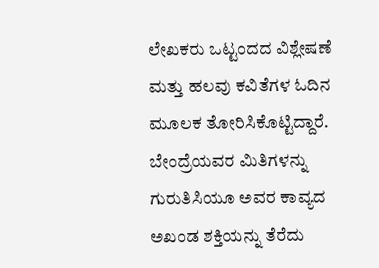ಲೇಖಕರು ಒಟ್ಟಂದದ ವಿಶ್ಲೇಷಣೆ ಮತ್ತು ಹಲವು ಕವಿತೆಗಳ ಓದಿನ ಮೂಲಕ ತೋರಿಸಿಕೊಟ್ಟಿದ್ದಾರೆ. ಬೇಂದ್ರೆಯವರ ಮಿತಿಗಳನ್ನು ಗುರುತಿಸಿಯೂ ಅವರ ಕಾವ್ಯದ ಅಖಂಡ ಶಕ್ತಿಯನ್ನು ತೆರೆದು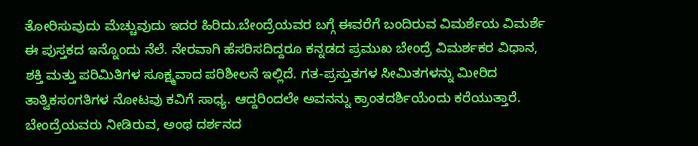ತೋರಿಸುವುದು ಮೆಚ್ಚುವುದು ಇದರ ಹಿರಿದು.ಬೇಂದ್ರೆಯವರ ಬಗ್ಗೆ ಈವರೆಗೆ ಬಂದಿರುವ ವಿಮರ್ಶೆಯ ವಿಮರ್ಶೆ ಈ ಪುಸ್ತಕದ ಇನ್ನೊಂದು ನೆಲೆ. ನೇರವಾಗಿ ಹೆಸರಿಸದಿದ್ದರೂ ಕನ್ನಡದ ಪ್ರಮುಖ ಬೇಂದ್ರೆ ವಿಮರ್ಶಕರ ವಿಧಾನ, ಶಕ್ತಿ ಮತ್ತು ಪರಿಮಿತಿಗಳ ಸೂಕ್ಷ್ಮವಾದ ಪರಿಶೀಲನೆ ಇಲ್ಲಿದೆ. ಗತ-ಪ್ರಸ್ತುತಗಳ ಸೀಮಿತಗಳನ್ನು ಮೀರಿದ ತಾತ್ವಿಕಸಂಗತಿಗಳ ನೋಟವು ಕವಿಗೆ ಸಾಧ್ಯ. ಆದ್ದರಿಂದಲೇ ಅವನನ್ನು ಕ್ರಾಂತದರ್ಶಿಯೆಂದು ಕರೆಯುತ್ತಾರೆ. ಬೇಂದ್ರೆಯವರು ನೀಡಿರುವ, ಅಂಥ ದರ್ಶನದ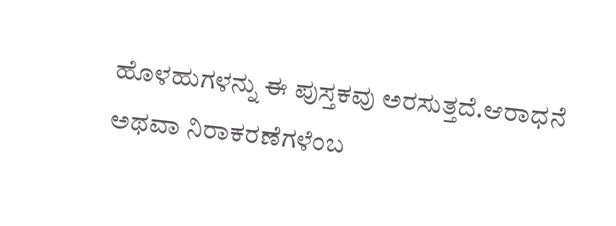ಹೊಳಹುಗಳನ್ನು ಈ ಪುಸ್ತಕವು ಅರಸುತ್ತದೆ.ಆರಾಧನೆ ಅಥವಾ ನಿರಾಕರಣೆಗಳೆಂಬ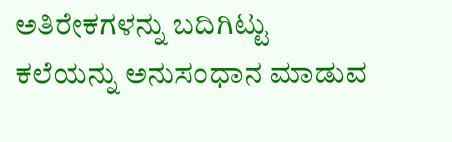ಅತಿರೇಕಗಳನ್ನು ಬದಿಗಿಟ್ಟು ಕಲೆಯನ್ನು ಅನುಸಂಧಾನ ಮಾಡುವ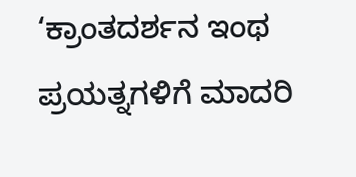‘ಕ್ರಾಂತದರ್ಶನ ಇಂಥ ಪ್ರಯತ್ನಗಳಿಗೆ ಮಾದರಿ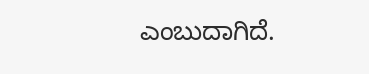ಎಂಬುದಾಗಿದೆ.